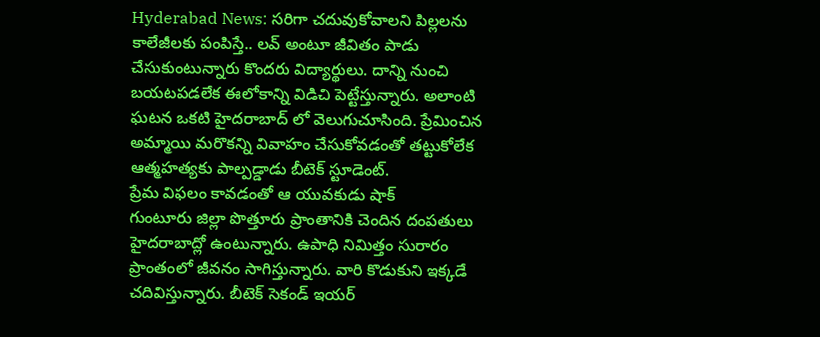Hyderabad News: సరిగా చదువుకోవాలని పిల్లలను కాలేజీలకు పంపిస్తే.. లవ్ అంటూ జీవితం పాడు చేసుకుంటున్నారు కొందరు విద్యార్థులు. దాన్ని నుంచి బయటపడలేక ఈలోకాన్ని విడిచి పెట్టేస్తున్నారు. అలాంటి ఘటన ఒకటి హైదరాబాద్ లో వెలుగుచూసింది. ప్రేమించిన అమ్మాయి మరొకన్ని వివాహం చేసుకోవడంతో తట్టుకోలేక ఆత్మహత్యకు పాల్పడ్డాడు బీటెక్ స్టూడెంట్.
ప్రేమ విఫలం కావడంతో ఆ యువకుడు షాక్
గుంటూరు జిల్లా పొత్తూరు ప్రాంతానికి చెందిన దంపతులు హైదరాబాద్లో ఉంటున్నారు. ఉపాధి నిమిత్తం సురారం ప్రాంతంలో జీవనం సాగిస్తున్నారు. వారి కొడుకుని ఇక్కడే చదివిస్తున్నారు. బీటెక్ సెకండ్ ఇయర్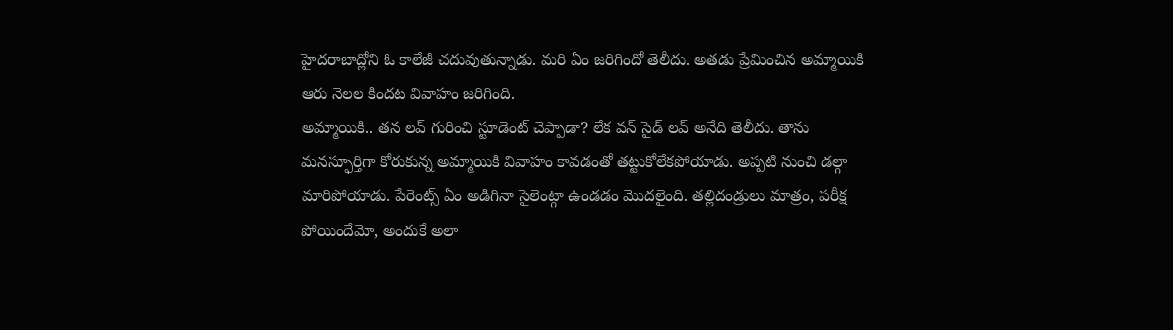హైదరాబాద్లోని ఓ కాలేజీ చదువుతున్నాడు. మరి ఏం జరిగిందో తెలీదు. అతడు ప్రేమించిన అమ్మాయికి ఆరు నెలల కిందట వివాహం జరిగింది.
అమ్మాయికి.. తన లవ్ గురించి స్టూడెంట్ చెప్పాడా? లేక వన్ సైడ్ లవ్ అనేది తెలీదు. తాను మనస్ఫూర్తిగా కోరుకున్న అమ్మాయికి వివాహం కావడంతో తట్టుకోలేకపోయాడు. అప్పటి నుంచి డల్గా మారిపోయాడు. పేరెంట్స్ ఏం అడిగినా సైలెంట్గా ఉండడం మొదలైంది. తల్లిదండ్రులు మాత్రం, పరీక్ష పోయిందేమో, అందుకే అలా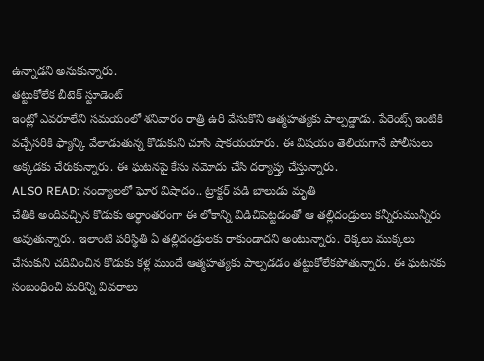ఉన్నాడని అనుకున్నారు.
తట్టుకోలేక బీటెక్ స్టూడెంట్
ఇంట్లో ఎవరూలేని సమయంలో శనివారం రాత్రి ఉరి వేసుకొని ఆత్మహత్యకు పాల్పడ్డాడు. పేరెంట్స్ ఇంటికి వచ్చేసరికి ఫ్యాన్కి వేలాడుతున్న కొడుకుని చూసి షాకయయారు. ఈ విషయం తెలియగానే పోలీసులు అక్కడకు చేరుకున్నారు. ఈ ఘటనపై కేసు నమోదు చేసి దర్యాప్తు చేస్తున్నారు.
ALSO READ: నంద్యాలలో ఘోర విషాదం.. ట్రాక్టర్ పడి బాలుడు మృతి
చేతికి అందివచ్చిన కొడుకు అర్థాంతరంగా ఈ లోకాన్ని విడిచిపెట్టడంతో ఆ తల్లిదండ్రులు కన్నీరుమున్నీరు అవుతున్నారు. ఇలాంటి పరిస్థితి ఏ తల్లిదండ్రులకు రాకుండాదని అంటున్నారు. రెక్కలు ముక్కలు చేసుకుని చదివించిన కొడుకు కళ్ల ముందే ఆత్మహత్యకు పాల్పడడం తట్టుకోలేకపోతున్నారు. ఈ ఘటనకు సంబంధించి మరిన్ని వివరాలు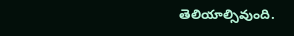తెలియాల్సివుంది.